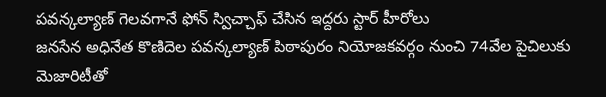పవన్కల్యాణ్ గెలవగానే ఫోన్ స్విచ్చాఫ్ చేసిన ఇద్దరు స్టార్ హీరోలు
జనసేన అధినేత కొణిదెల పవన్కల్యాణ్ పిఠాపురం నియోజకవర్గం నుంచి 74వేల పైచిలుకు మెజారిటీతో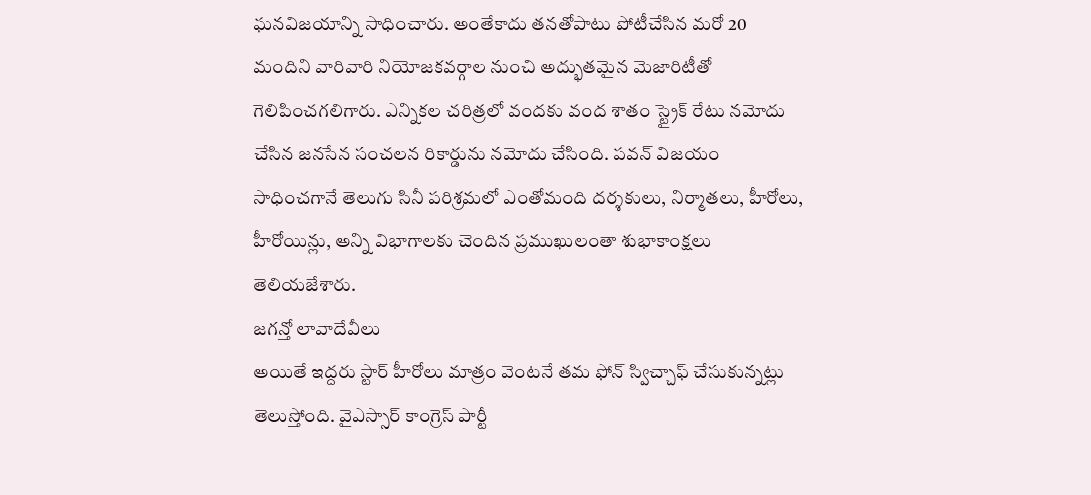ఘనవిజయాన్ని సాధించారు. అంతేకాదు తనతోపాటు పోటీచేసిన మరో 20 మందిని వారివారి నియోజకవర్గాల నుంచి అద్భుతమైన మెజారిటీతో గెలిపించగలిగారు. ఎన్నికల చరిత్రలో వందకు వంద శాతం స్ట్రైక్ రేటు నమోదు చేసిన జనసేన సంచలన రికార్డును నమోదు చేసింది. పవన్ విజయం సాధించగానే తెలుగు సినీ పరిశ్రమలో ఎంతోమంది దర్శకులు, నిర్మాతలు, హీరోలు, హీరోయిన్లు, అన్ని విభాగాలకు చెందిన ప్రముఖులంతా శుభాకాంక్షలు తెలియజేశారు.
జగన్తో లావాదేవీలు
అయితే ఇద్దరు స్టార్ హీరోలు మాత్రం వెంటనే తమ ఫోన్ స్విచ్చాఫ్ చేసుకున్నట్లు తెలుస్తోంది. వైఎస్సార్ కాంగ్రెస్ పార్టీ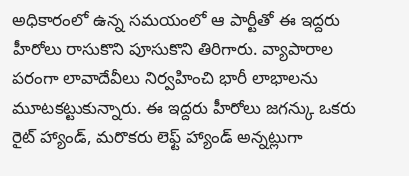అధికారంలో ఉన్న సమయంలో ఆ పార్టీతో ఈ ఇద్దరు హీరోలు రాసుకొని పూసుకొని తిరిగారు. వ్యాపారాల పరంగా లావాదేవీలు నిర్వహించి భారీ లాభాలను మూటకట్టుకున్నారు. ఈ ఇద్దరు హీరోలు జగన్కు ఒకరు రైట్ హ్యాండ్, మరొకరు లెఫ్ట్ హ్యాండ్ అన్నట్లుగా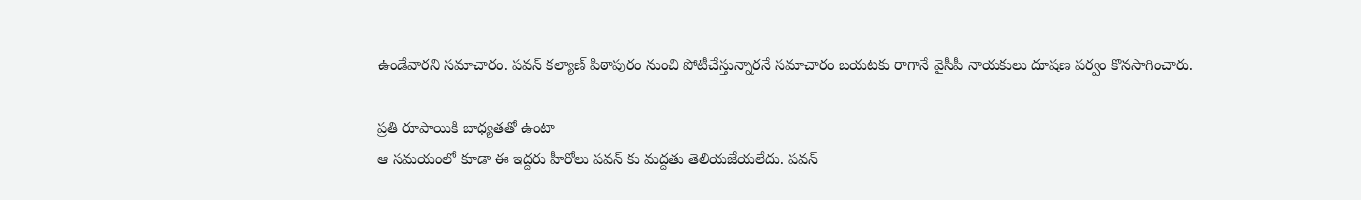ఉండేవారని సమాచారం. పవన్ కల్యాణ్ పిఠాపురం నుంచి పోటీచేస్తున్నారనే సమాచారం బయటకు రాగానే వైసీపీ నాయకులు దూషణ పర్వం కొనసాగించారు.

ప్రతి రూపాయికి బాధ్యతతో ఉంటా
ఆ సమయంలో కూడా ఈ ఇద్దరు హీరోలు పవన్ కు మద్దతు తెలియజేయలేదు. పవన్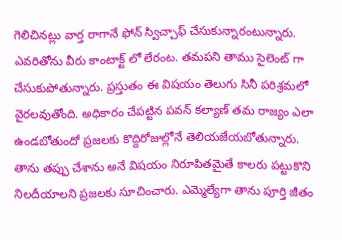గెలిచినట్లు వార్త రాగానే ఫోన్ స్విచ్చాఫ్ చేసుకున్నారంటున్నారు. ఎవరితోను వీరు కాంటాక్ట్ లో లేరంట. తమపని తాము సైలెంట్ గా చేసుకుపోతున్నారు. ప్రస్తుతం ఈ విషయం తెలుగు సినీ పరిశ్రమలో వైరలవుతోంది. అధికారం చేపట్టిన పవన్ కల్యాణ్ తమ రాజ్యం ఎలా ఉండబోతుందో ప్రజలకు కొద్దిరోజుల్లోనే తెలియజేయబోతున్నారు. తాను తప్పు చేశాను అనే విషయం నిరూపితమైతే కాలరు పట్టుకొని నిలదీయాలని ప్రజలకు సూచించారు. ఎమ్మెల్యేగా తాను పూర్తి జీతం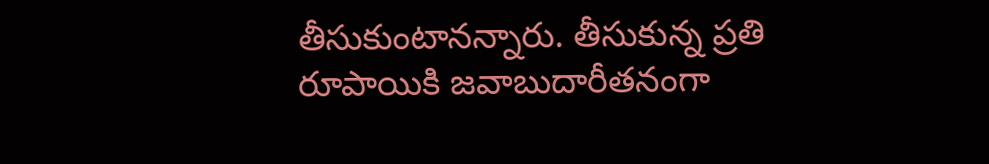తీసుకుంటానన్నారు. తీసుకున్న ప్రతి రూపాయికి జవాబుదారీతనంగా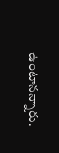ఉంటానన్నారు.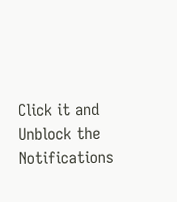Click it and Unblock the Notifications